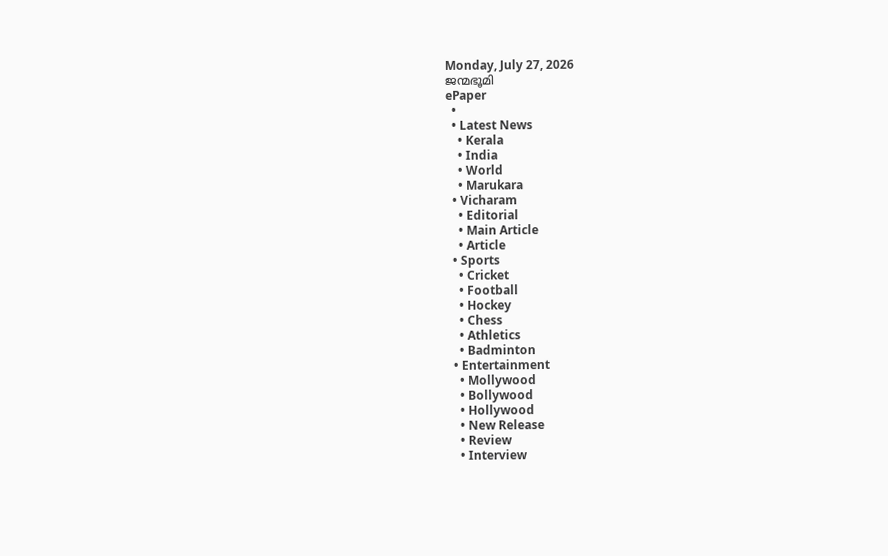Monday, July 27, 2026
ജന്മഭൂമി
ePaper
  •
  • Latest News
    • Kerala
    • India
    • World
    • Marukara
  • Vicharam
    • Editorial
    • Main Article
    • Article
  • Sports
    • Cricket
    • Football
    • Hockey
    • Chess
    • Athletics
    • Badminton
  • Entertainment
    • Mollywood
    • Bollywood
    • Hollywood
    • New Release
    • Review
    • Interview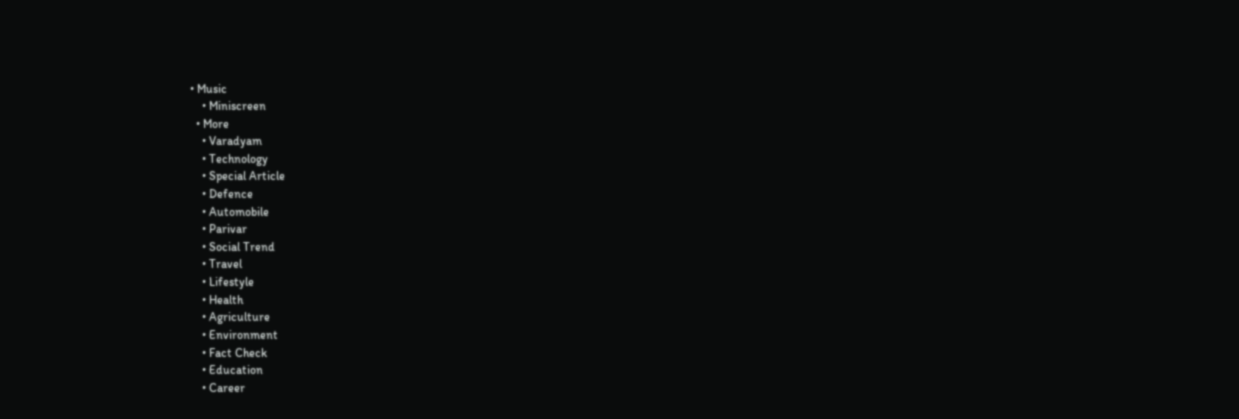• Music
    • Miniscreen
  • More
    • Varadyam
    • Technology
    • Special Article
    • Defence
    • Automobile
    • Parivar
    • Social Trend
    • Travel
    • Lifestyle
    • Health
    • Agriculture
    • Environment
    • Fact Check
    • Education
    • Career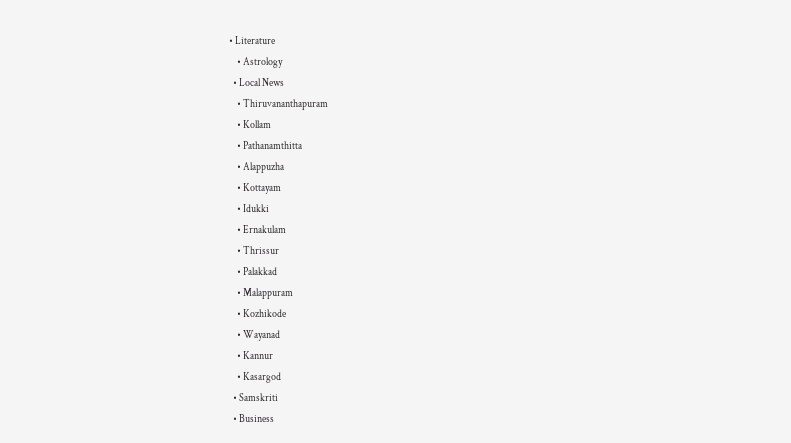• Literature
    • Astrology
  • Local News
    • Thiruvananthapuram
    • Kollam
    • Pathanamthitta
    • Alappuzha
    • Kottayam
    • Idukki
    • Ernakulam
    • Thrissur
    • Palakkad
    • Malappuram
    • Kozhikode
    • Wayanad
    • Kannur
    • Kasargod
  • Samskriti
  • Business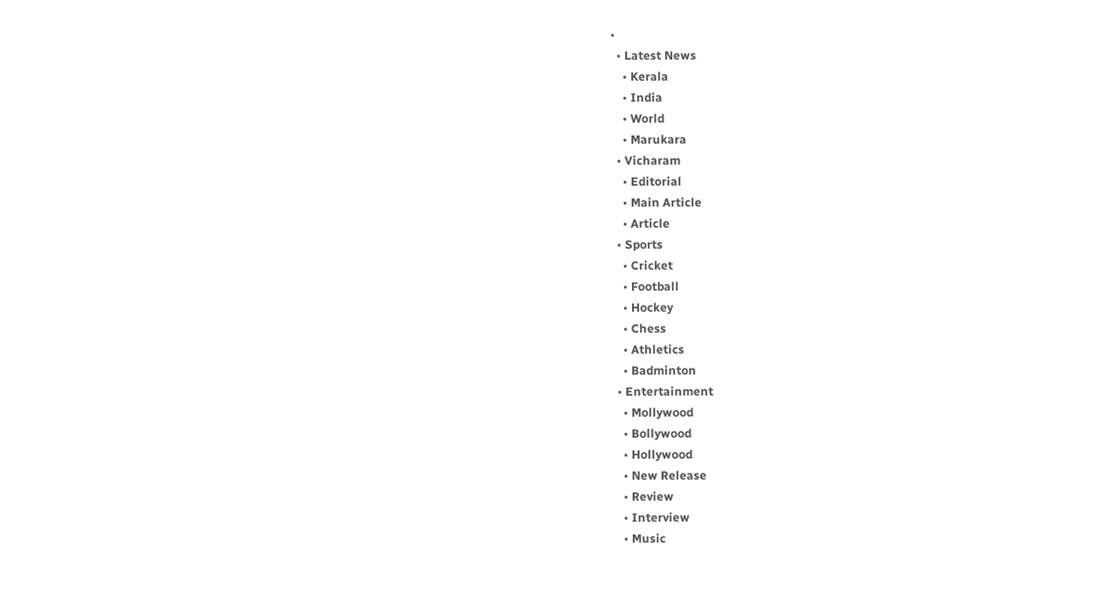•
  • Latest News
    • Kerala
    • India
    • World
    • Marukara
  • Vicharam
    • Editorial
    • Main Article
    • Article
  • Sports
    • Cricket
    • Football
    • Hockey
    • Chess
    • Athletics
    • Badminton
  • Entertainment
    • Mollywood
    • Bollywood
    • Hollywood
    • New Release
    • Review
    • Interview
    • Music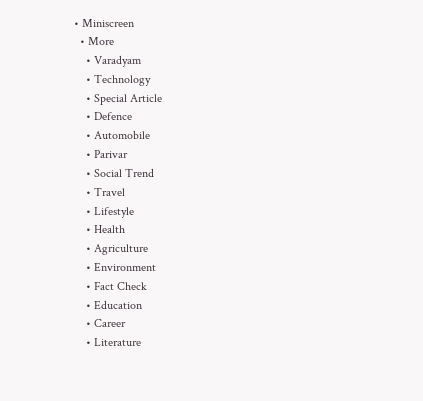• Miniscreen
  • More
    • Varadyam
    • Technology
    • Special Article
    • Defence
    • Automobile
    • Parivar
    • Social Trend
    • Travel
    • Lifestyle
    • Health
    • Agriculture
    • Environment
    • Fact Check
    • Education
    • Career
    • Literature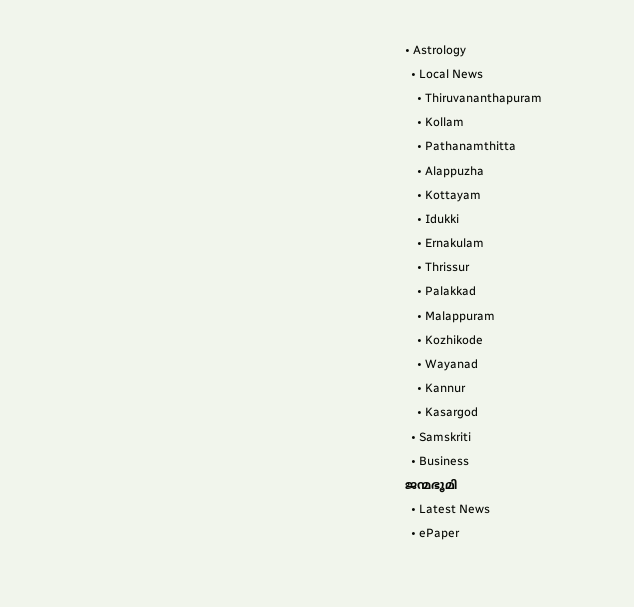• Astrology
  • Local News
    • Thiruvananthapuram
    • Kollam
    • Pathanamthitta
    • Alappuzha
    • Kottayam
    • Idukki
    • Ernakulam
    • Thrissur
    • Palakkad
    • Malappuram
    • Kozhikode
    • Wayanad
    • Kannur
    • Kasargod
  • Samskriti
  • Business
ജന്മഭൂമി
  • Latest News
  • ePaper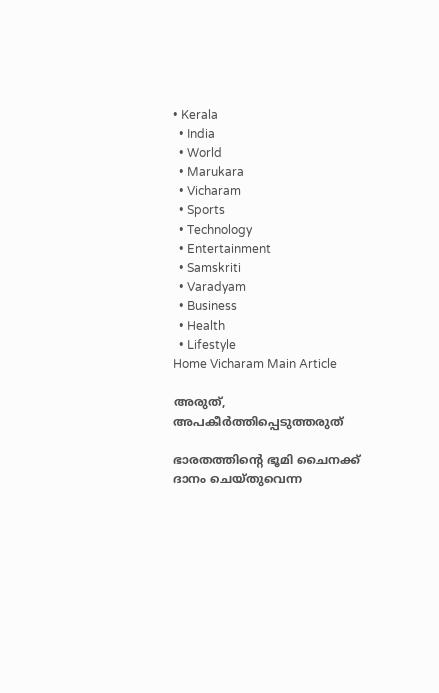• Kerala
  • India
  • World
  • Marukara
  • Vicharam
  • Sports
  • Technology
  • Entertainment
  • Samskriti
  • Varadyam
  • Business
  • Health
  • Lifestyle
Home Vicharam Main Article

അരുത്, അപകീര്‍ത്തിപ്പെടുത്തരുത്

ഭാരതത്തിന്റെ ഭൂമി ചൈനക്ക് ദാനം ചെയ്തുവെന്ന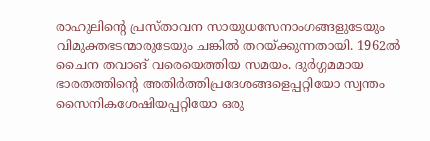രാഹുലിന്റെ പ്രസ്താവന സായുധസേനാംഗങ്ങളുടേയും വിമുക്തഭടന്മാരുടേയും ചങ്കില്‍ തറയ്‌ക്കുന്നതായി. 1962ല്‍ ചൈന തവാങ് വരെയെത്തിയ സമയം. ദുര്‍ഗ്ഗമമായ ഭാരതത്തിന്റെ അതിര്‍ത്തിപ്രദേശങ്ങളെപ്പറ്റിയോ സ്വന്തം സൈനികശേഷിയപ്പറ്റിയോ ഒരു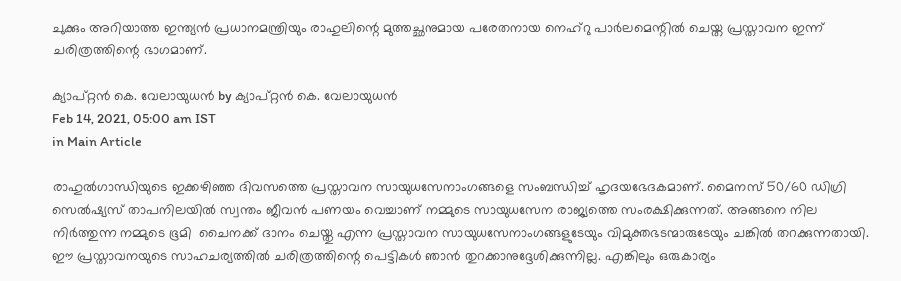ചുക്കും അറിയാത്ത ഇന്ത്യന്‍ പ്രധാനമന്ത്രിയും രാഹുലിന്റെ മുത്തച്ഛനുമായ പരേതനായ നെഹ്‌റു പാര്‍ലമെന്റില്‍ ചെയ്ത പ്രസ്താവന ഇന്ന് ചരിത്രത്തിന്റെ ഭാഗമാണ്.

ക്യാപ്റ്റന്‍ കെ. വേലായുധന്‍ by ക്യാപ്റ്റന്‍ കെ. വേലായുധന്‍
Feb 14, 2021, 05:00 am IST
in Main Article

രാഹുല്‍ഗാന്ധിയുടെ ഇക്കഴിഞ്ഞ ദിവസത്തെ പ്രസ്താവന സായുധസേനാംഗങ്ങളെ സംബന്ധിച്ച് ഹൃദയഭേദകമാണ്. മൈനസ് 50/60 ഡിഗ്രി സെല്‍ഷ്യസ് താപനിലയില്‍ സ്വന്തം ജീവന്‍ പണയം വെച്ചാണ് നമ്മുടെ സായുധസേന രാജ്യത്തെ സംരക്ഷിക്കുന്നത്. അങ്ങനെ നില നിര്‍ത്തുന്ന നമ്മുടെ ഭൂമി  ചൈനക്ക് ദാനം ചെയ്തു എന്ന പ്രസ്താവന സായുധസേനാംഗങ്ങളുടേയും വിമുക്തഭടന്മാരുടേയും ചങ്കില്‍ തറക്കുന്നതായി.  ഈ പ്രസ്താവനയുടെ സാഹചര്യത്തില്‍ ചരിത്രത്തിന്റെ പെട്ടികള്‍ ഞാന്‍ തുറക്കാനുദ്ദേശിക്കുന്നില്ല. എങ്കിലും ഒരുകാര്യം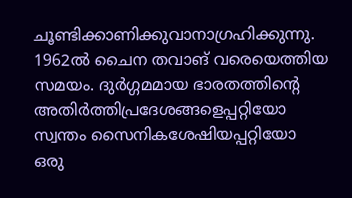ചൂണ്ടിക്കാണിക്കുവാനാഗ്രഹിക്കുന്നു. 1962ല്‍ ചൈന തവാങ് വരെയെത്തിയ സമയം. ദുര്‍ഗ്ഗമമായ ഭാരതത്തിന്റെ അതിര്‍ത്തിപ്രദേശങ്ങളെപ്പറ്റിയോ സ്വന്തം സൈനികശേഷിയപ്പറ്റിയോ ഒരു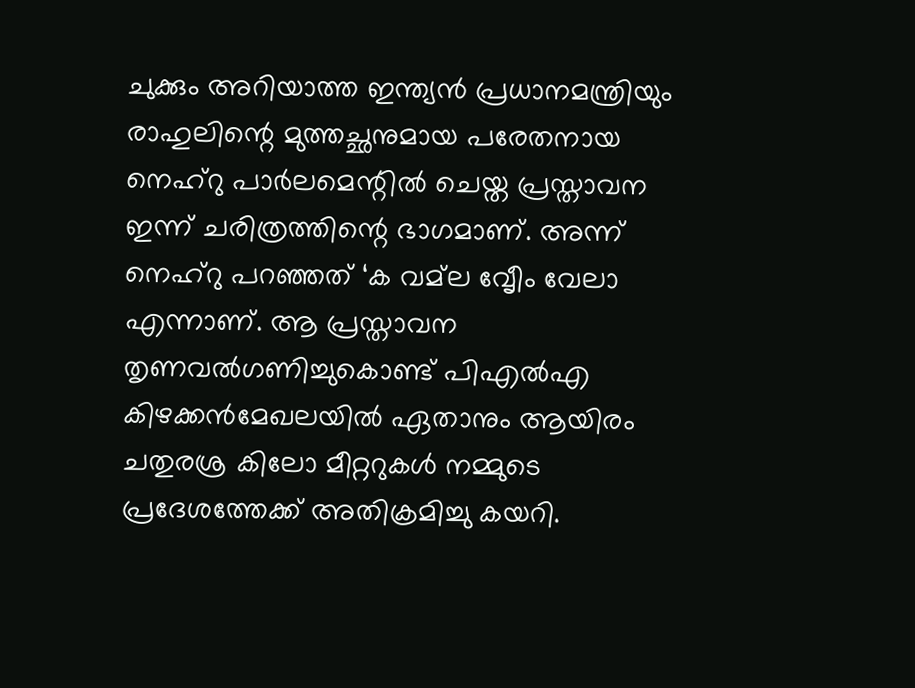ചുക്കും അറിയാത്ത ഇന്ത്യന്‍ പ്രധാനമന്ത്രിയും രാഹുലിന്റെ മുത്തച്ഛനുമായ പരേതനായ നെഹ്‌റു പാര്‍ലമെന്റില്‍ ചെയ്ത പ്രസ്താവന  ഇന്ന് ചരിത്രത്തിന്റെ ഭാഗമാണ്. അന്ന് നെഹ്‌റു പറഞ്ഞത് ‘ക വമ്‌ല വേൃീം വേലാ എന്നാണ്. ആ പ്രസ്താവന തൃണവല്‍ഗണിച്ചുകൊണ്ട് പിഎല്‍എ കിഴക്കന്‍മേഖലയില്‍ ഏതാനും ആയിരം ചതുരശ്ര കിലോ മീറ്ററുകള്‍ നമ്മുടെ പ്രദേശത്തേക്ക് അതിക്രമിച്ചു കയറി.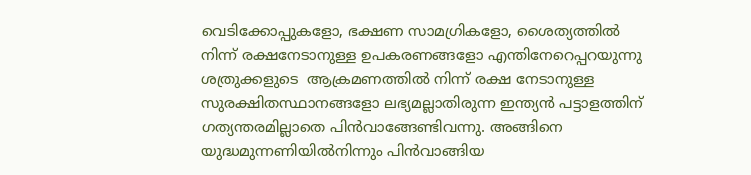വെടിക്കോപ്പുകളോ, ഭക്ഷണ സാമഗ്രികളോ, ശൈത്യത്തില്‍ നിന്ന് രക്ഷനേടാനുള്ള ഉപകരണങ്ങളോ എന്തിനേറെപ്പറയുന്നു ശത്രുക്കളുടെ  ആക്രമണത്തില്‍ നിന്ന് രക്ഷ നേടാനുള്ള സുരക്ഷിതസ്ഥാനങ്ങളോ ലഭ്യമല്ലാതിരുന്ന ഇന്ത്യന്‍ പട്ടാളത്തിന് ഗത്യന്തരമില്ലാതെ പിന്‍വാങ്ങേണ്ടിവന്നു. അങ്ങിനെ യുദ്ധമുന്നണിയില്‍നിന്നും പിന്‍വാങ്ങിയ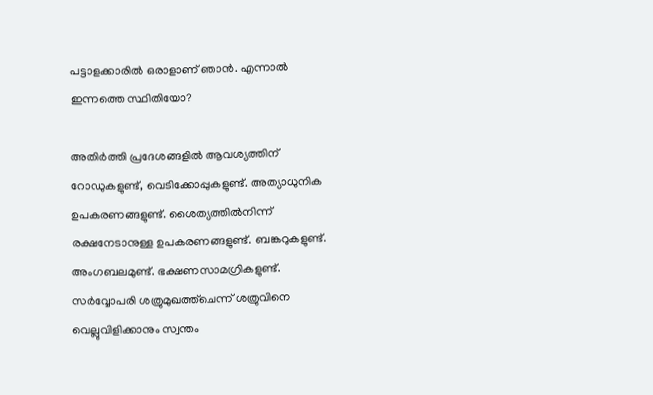പട്ടാളക്കാരില്‍ ഒരാളാണ് ഞാന്‍. എന്നാല്‍ ഇന്നത്തെ സ്ഥിതിയോ?

അതിര്‍ത്തി പ്രദേശങ്ങളില്‍ ആവശ്യത്തിന് റോഡുകളുണ്ട്, വെടിക്കോപ്പുകളുണ്ട്. അത്യാധുനിക ഉപകരണങ്ങളുണ്ട്. ശൈത്യത്തില്‍നിന്ന് രക്ഷനേടാനുള്ള ഉപകരണങ്ങളുണ്ട്. ബങ്കറുകളുണ്ട്. അംഗബലമുണ്ട്. ഭക്ഷണസാമഗ്രികളുണ്ട്. സര്‍വ്വോപരി ശത്രുമുഖത്ത്‌ചെന്ന് ശത്രുവിനെ വെല്ലുവിളിക്കാനും സ്വന്തം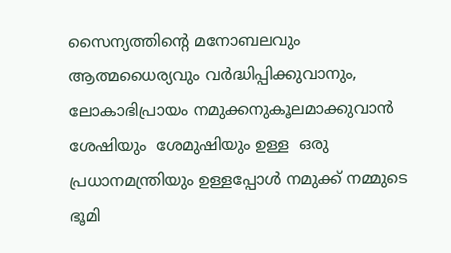സൈന്യത്തിന്റെ മനോബലവും ആത്മധൈര്യവും വര്‍ദ്ധിപ്പിക്കുവാനും, ലോകാഭിപ്രായം നമുക്കനുകൂലമാക്കുവാന്‍ ശേഷിയും  ശേമുഷിയും ഉള്ള  ഒരു പ്രധാനമന്ത്രിയും ഉള്ളപ്പോള്‍ നമുക്ക് നമ്മുടെ ഭൂമി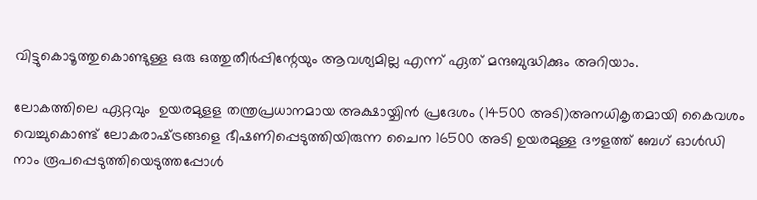വിട്ടുകൊടൂത്തുകൊണ്ടുള്ള ഒരു ഒത്തുതീര്‍പ്പിന്റേയും ആവശ്യമില്ല എന്ന് ഏത് മന്ദബുദ്ധിക്കും അറിയാം.

ലോകത്തിലെ ഏറ്റവും  ഉയരമുളള തന്ത്രപ്രധാനമായ അക്ഷായ്ചിന്‍ പ്രദേശം (14500 അടി)അനധികൃതമായി കൈവശം വെച്ചുകൊണ്ട് ലോകരാഷ്‌ട്രങ്ങളെ ഭീഷണിപ്പെടുത്തിയിരുന്ന ചൈന 16500 അടി ഉയരമുള്ള ദൗളത്ത് ബേഗ് ഓള്‍ഡി നാം രൂപപ്പെടുത്തിയെടുത്തപ്പോള്‍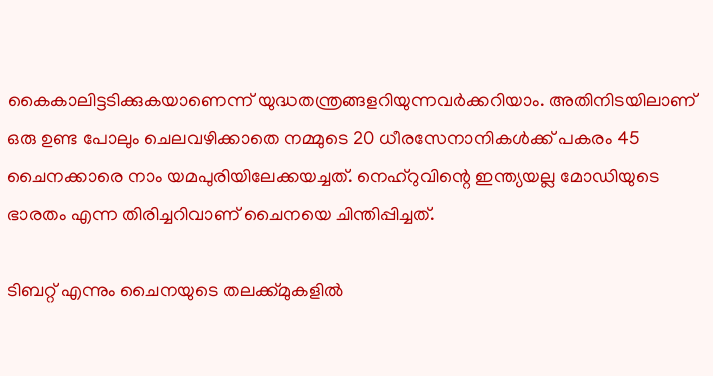കൈകാലിട്ടടിക്കുകയാണെന്ന് യുദ്ധതന്ത്രങ്ങളറിയുന്നവര്‍ക്കറിയാം. അതിനിടയിലാണ് ഒരു ഉണ്ട പോലും ചെലവഴിക്കാതെ നമ്മുടെ 20 ധീരസേനാനികള്‍ക്ക് പകരം 45 ചൈനക്കാരെ നാം യമപുരിയിലേക്കയച്ചത്. നെഹ്‌റുവിന്റെ ഇന്ത്യയല്ല മോഡിയുടെ ഭാരതം എന്ന തിരിച്ചറിവാണ് ചൈനയെ ചിന്തിപ്പിച്ചത്.

ടിബറ്റ് എന്നും ചൈനയുടെ തലക്ക്മുകളില്‍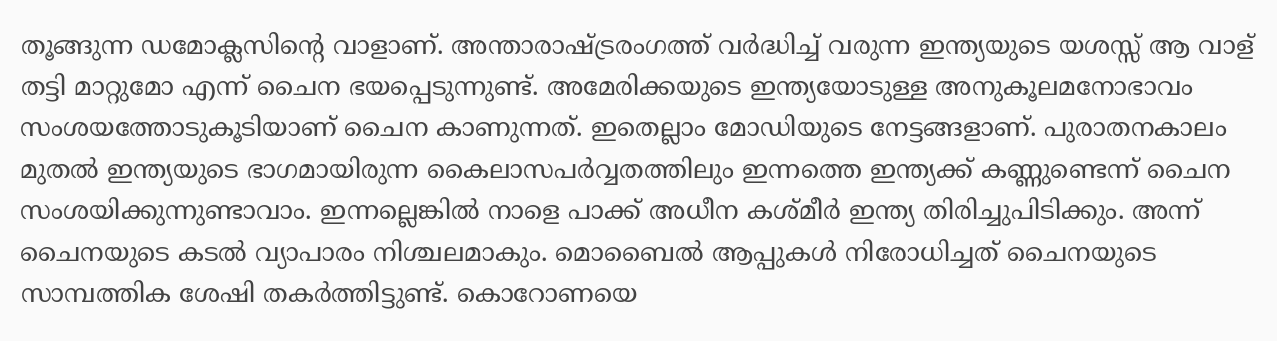തൂങ്ങുന്ന ഡമോക്ലസിന്റെ വാളാണ്. അന്താരാഷ്‌ട്രരംഗത്ത് വര്‍ദ്ധിച്ച് വരുന്ന ഇന്ത്യയുടെ യശസ്സ് ആ വാള് തട്ടി മാറ്റുമോ എന്ന് ചൈന ഭയപ്പെടുന്നുണ്ട്. അമേരിക്കയുടെ ഇന്ത്യയോടുള്ള അനുകൂലമനോഭാവം സംശയത്തോടുകൂടിയാണ് ചൈന കാണുന്നത്. ഇതെല്ലാം മോഡിയുടെ നേട്ടങ്ങളാണ്. പുരാതനകാലം മുതല്‍ ഇന്ത്യയുടെ ഭാഗമായിരുന്ന കൈലാസപര്‍വ്വതത്തിലും ഇന്നത്തെ ഇന്ത്യക്ക് കണ്ണുണ്ടെന്ന് ചൈന സംശയിക്കുന്നുണ്ടാവാം. ഇന്നല്ലെങ്കില്‍ നാളെ പാക്ക് അധീന കശ്മീര്‍ ഇന്ത്യ തിരിച്ചുപിടിക്കും. അന്ന് ചൈനയുടെ കടല്‍ വ്യാപാരം നിശ്ചലമാകും. മൊബൈല്‍ ആപ്പുകള്‍ നിരോധിച്ചത് ചൈനയുടെ സാമ്പത്തിക ശേഷി തകര്‍ത്തിട്ടുണ്ട്. കൊറോണയെ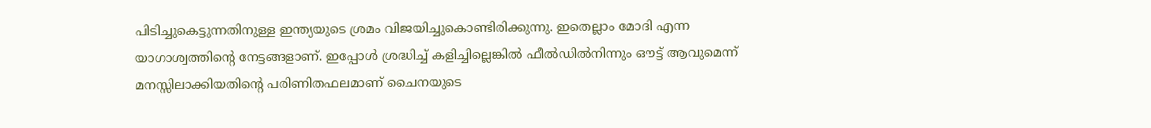പിടിച്ചുകെട്ടുന്നതിനുള്ള ഇന്ത്യയുടെ ശ്രമം വിജയിച്ചുകൊണ്ടിരിക്കുന്നു. ഇതെല്ലാം മോദി എന്ന യാഗാശ്വത്തിന്റെ നേട്ടങ്ങളാണ്. ഇപ്പോള്‍ ശ്രദ്ധിച്ച് കളിച്ചില്ലെങ്കില്‍ ഫീല്‍ഡില്‍നിന്നും ഔട്ട് ആവുമെന്ന് മനസ്സിലാക്കിയതിന്റെ പരിണിതഫലമാണ് ചൈനയുടെ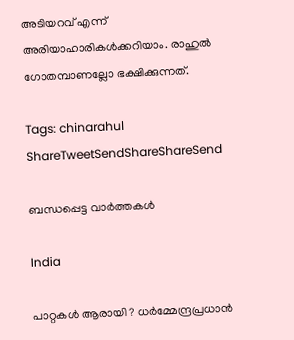അടിയറവ് എന്ന് അരിയാഹാരികള്‍ക്കറിയാം. രാഹുല്‍ ഗോതമ്പാണല്ലോ ഭക്ഷിക്കുന്നത്.

Tags: chinarahul
ShareTweetSendShareShareSend

ബന്ധപ്പെട്ട വാര്‍ത്തകള്‍

India

പാറ്റകൾ ആരായി ? ധർമ്മേന്ദ്രപ്രധാൻ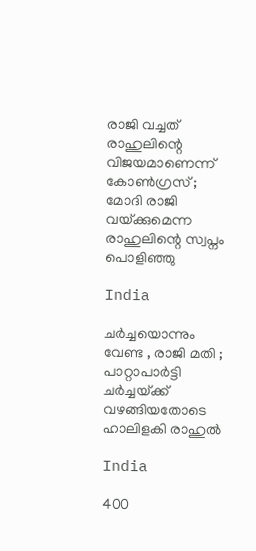രാജി വച്ചത് രാഹുലിന്റെ വിജയമാണെന്ന് കോൺഗ്രസ് ; മോദി രാജി വയ്‌ക്കുമെന്ന രാഹുലിന്റെ സ്വപ്നം പൊളിഞ്ഞു

India

ചർച്ചയൊന്നും വേണ്ട , രാജി മതി ; പാറ്റാപാർട്ടി ചർച്ചയ്‌ക്ക് വഴങ്ങിയതോടെ ഹാലിളകി രാഹുൽ

India

400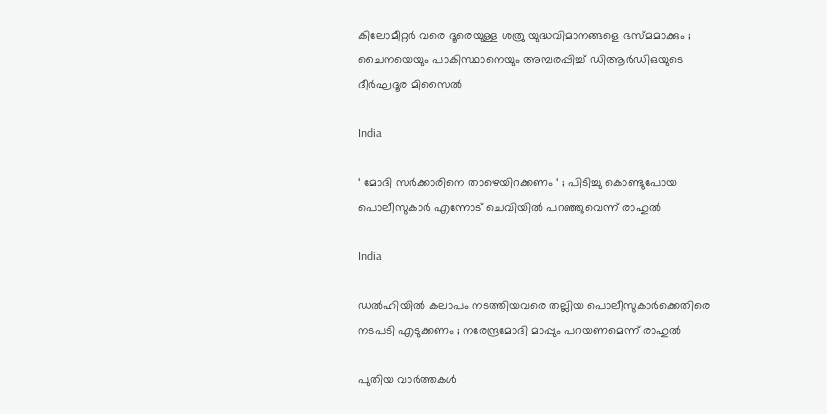കിലോമീറ്റർ വരെ ദൂരെയുള്ള ശത്രു യുദ്ധവിമാനങ്ങളെ ഭസ്മമാക്കും ; ചൈനയെയും പാകിസ്ഥാനെയും അമ്പരപ്പിച്ച് ഡിആർഡിഒയുടെ ദീർഘദൂര മിസൈൽ

India

‘ മോദി സർക്കാരിനെ താഴെയിറക്കണം ‘ ; പിടിച്ചു കൊണ്ടുപോയ പൊലീസുകാർ എന്നോട് ചെവിയിൽ പറഞ്ഞുവെന്ന് രാഹുൽ

India

ഡൽഹിയിൽ കലാപം നടത്തിയവരെ തല്ലിയ പൊലീസുകാർക്കെതിരെ നടപടി എടുക്കണം ; നരേന്ദ്രമോദി മാപ്പും പറയണമെന്ന് രാഹുൽ

പുതിയ വാര്‍ത്തകള്‍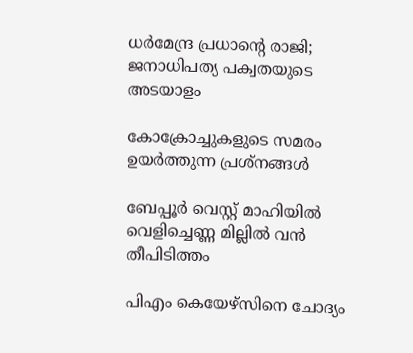ധര്‍മേന്ദ്ര പ്രധാന്റെ രാജി; ജനാധിപത്യ പക്വതയുടെ അടയാളം

കോക്രോച്ചുകളുടെ സമരം ഉയര്‍ത്തുന്ന പ്രശ്നങ്ങള്‍

ബേപ്പൂര്‍ വെസ്റ്റ് മാഹിയില്‍ വെളിച്ചെണ്ണ മില്ലില്‍ വന്‍ തീപിടിത്തം

പിഎം കെയേഴ്സിനെ ചോദ്യം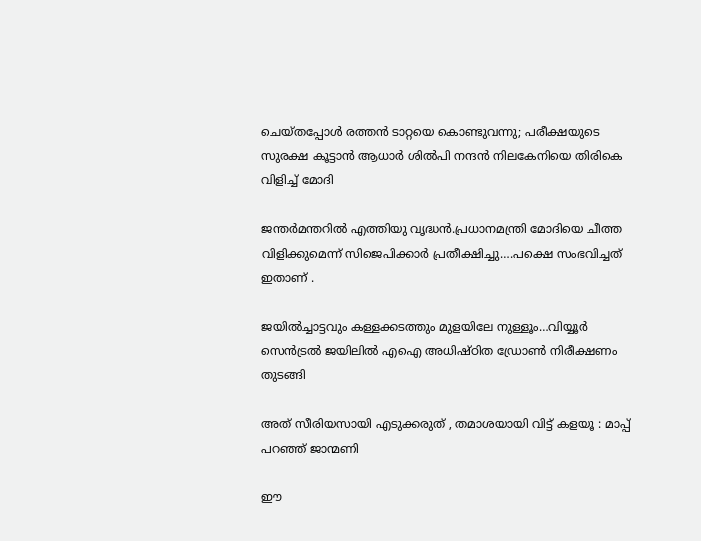ചെയ്തപ്പോള്‍ രത്തന്‍ ടാറ്റയെ കൊണ്ടുവന്നു; പരീക്ഷയുടെ സുരക്ഷ കൂട്ടാന്‍ ആധാര്‍ ശില്‍പി നന്ദന്‍ നിലകേനിയെ തിരികെ വിളിച്ച് മോദി

ജന്തര്‍മന്തറില്‍ എത്തിയു വൃദ്ധന്‍.പ്രധാനമന്ത്രി മോദിയെ ചീത്ത വിളിക്കുമെന്ന് സിജെപിക്കാര്‍ പ്രതീക്ഷിച്ചു….പക്ഷെ സംഭവിച്ചത് ഇതാണ് .

ജയില്‍ച്ചാട്ടവും കള്ളക്കടത്തും മുളയിലേ നുള്ളൂം…വിയ്യൂര്‍ സെന്‍ട്രല്‍ ജയിലില്‍ എഐ അധിഷ്ഠിത ഡ്രോണ്‍ നിരീക്ഷണം തുടങ്ങി

അത് സീരിയസായി എടുക്കരുത് , തമാശയായി വിട്ട് കളയൂ : മാപ്പ് പറഞ്ഞ് ജാന്മണി

ഈ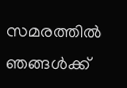സമരത്തിൽ ഞങ്ങൾക്ക്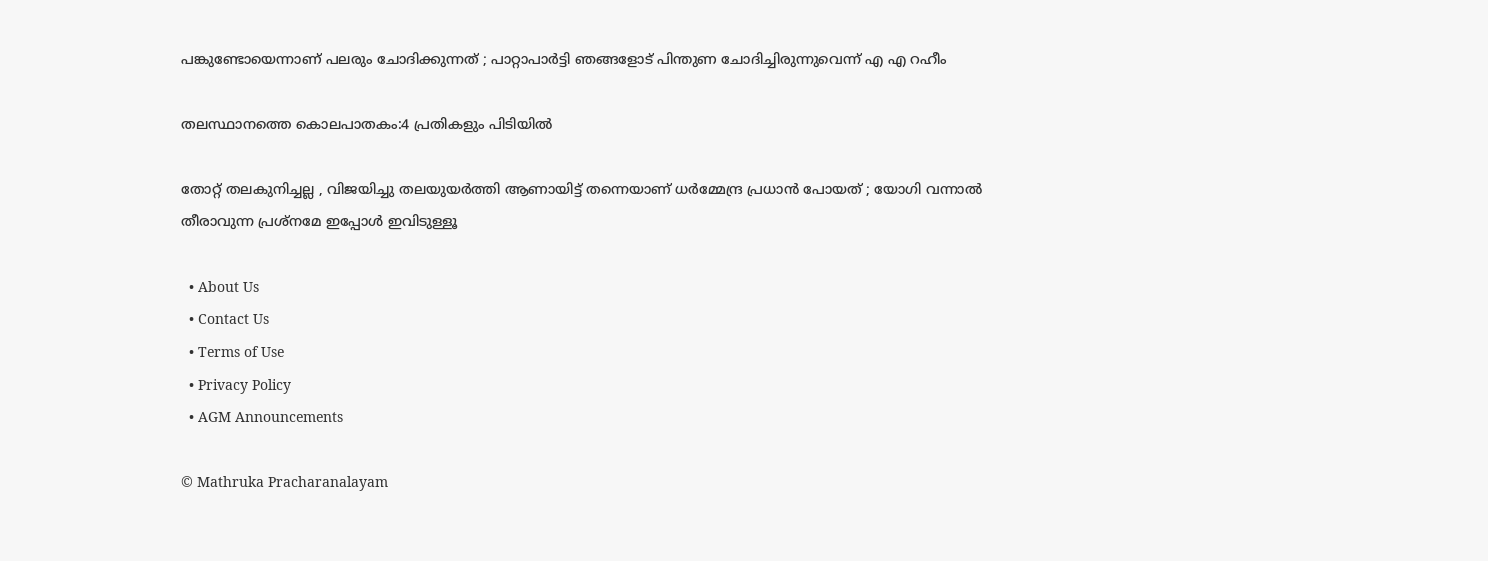പങ്കുണ്ടോയെന്നാണ് പലരും ചോദിക്കുന്നത് ; പാറ്റാപാർട്ടി ഞങ്ങളോട് പിന്തുണ ചോദിച്ചിരുന്നുവെന്ന് എ എ റഹീം

തലസ്ഥാനത്തെ കൊലപാതകം:4 പ്രതികളും പിടിയില്‍

തോറ്റ് തലകുനിച്ചല്ല , വിജയിച്ചു തലയുയർത്തി ആണായിട്ട് തന്നെയാണ് ധർമ്മേന്ദ്ര പ്രധാൻ പോയത് ; യോഗി വന്നാൽ തീരാവുന്ന പ്രശ്നമേ ഇപ്പോൾ ഇവിടുള്ളൂ

  • About Us
  • Contact Us
  • Terms of Use
  • Privacy Policy
  • AGM Announcements

© Mathruka Pracharanalayam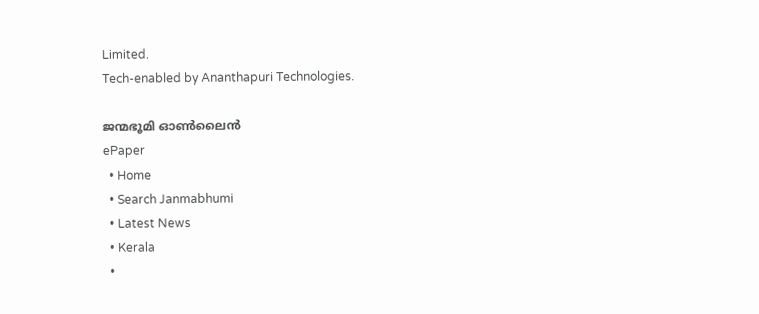Limited.
Tech-enabled by Ananthapuri Technologies.

ജന്മഭൂമി ഓണ്‍ലൈന്‍
ePaper
  • Home
  • Search Janmabhumi
  • Latest News
  • Kerala
  •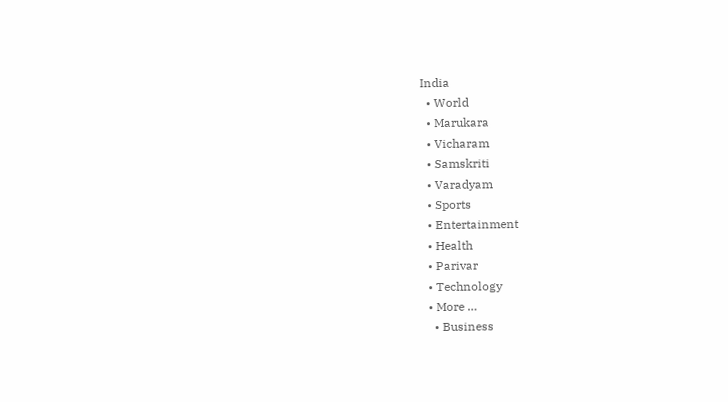India
  • World
  • Marukara
  • Vicharam
  • Samskriti
  • Varadyam
  • Sports
  • Entertainment
  • Health
  • Parivar
  • Technology
  • More …
    • Business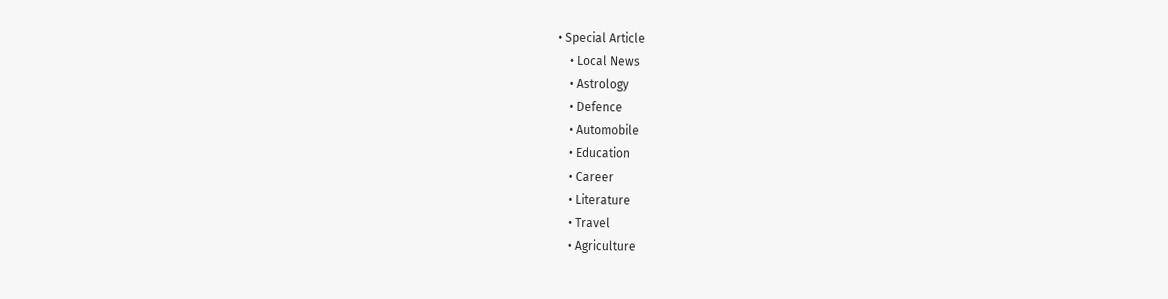• Special Article
    • Local News
    • Astrology
    • Defence
    • Automobile
    • Education
    • Career
    • Literature
    • Travel
    • Agriculture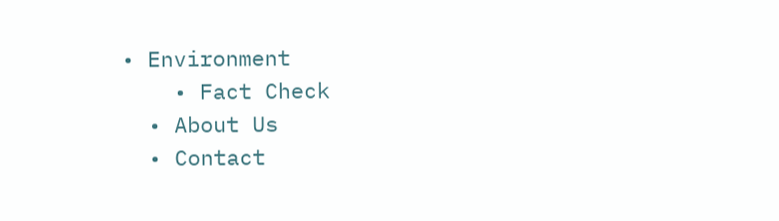• Environment
    • Fact Check
  • About Us
  • Contact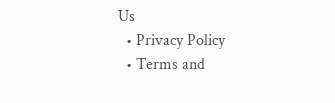Us
  • Privacy Policy
  • Terms and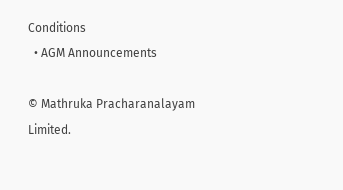Conditions
  • AGM Announcements

© Mathruka Pracharanalayam Limited.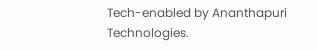Tech-enabled by Ananthapuri Technologies.